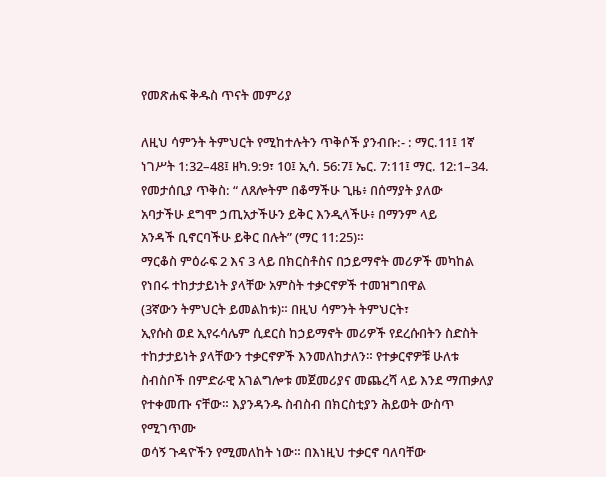የመጽሐፍ ቅዱስ ጥናት መምሪያ

ለዚህ ሳምንት ትምህርት የሚከተሉትን ጥቅሶች ያንብቡ:- : ማር.11፤ 1ኛ ነገሥት 1:32–48፤ ዘካ.9:9፣ 10፤ ኢሳ. 56:7፤ ኤር. 7:11፤ ማር. 12:1–34.
የመታሰቢያ ጥቅስ: “ ለጸሎትም በቆማችሁ ጊዜ፥ በሰማያት ያለው
አባታችሁ ደግሞ ኃጢአታችሁን ይቅር እንዲላችሁ፥ በማንም ላይ
አንዳች ቢኖርባችሁ ይቅር በሉት” (ማር 11:25)።
ማርቆስ ምዕራፍ 2 እና 3 ላይ በክርስቶስና በኃይማኖት መሪዎች መካከል
የነበሩ ተከታታይነት ያላቸው አምስት ተቃርኖዎች ተመዝግበዋል
(3ኛውን ትምህርት ይመልከቱ)። በዚህ ሳምንት ትምህርት፣
ኢየሱስ ወደ ኢየሩሳሌም ሲደርስ ከኃይማኖት መሪዎች የደረሱበትን ስድስት
ተከታታይነት ያላቸውን ተቃርኖዎች እንመለከታለን። የተቃርኖዎቹ ሁለቱ
ስብስቦች በምድራዊ አገልግሎቱ መጀመሪያና መጨረሻ ላይ እንደ ማጠቃለያ
የተቀመጡ ናቸው። እያንዳንዱ ስብስብ በክርስቲያን ሕይወት ውስጥ የሚገጥሙ
ወሳኝ ጉዳዮችን የሚመለከት ነው። በእነዚህ ተቃርኖ ባለባቸው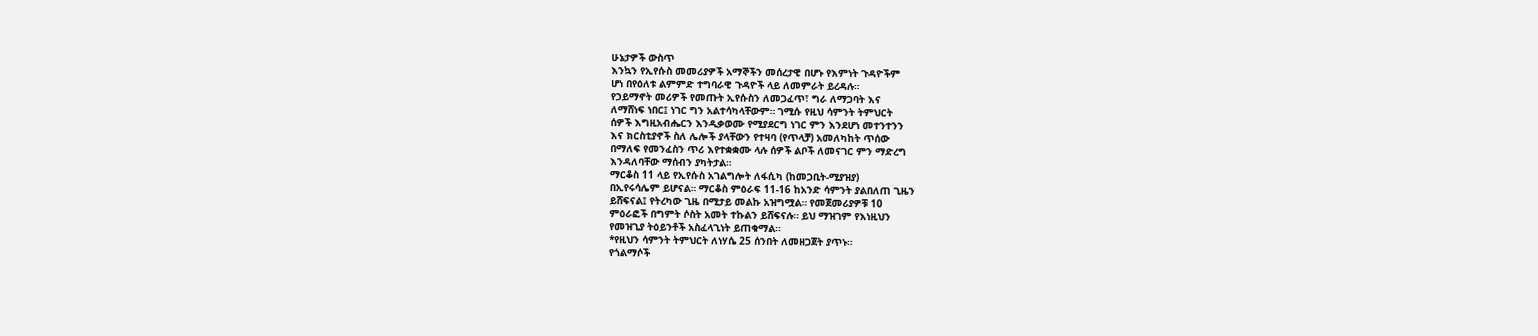ሁኔታዎች ውስጥ
እንኳን የኢየሱስ መመሪያዎች አማኞችን መሰረታዊ በሆኑ የእምነት ጉዳዮችም
ሆነ በየዕለቱ ልምምድ ተግባራዊ ጉዳዮች ላይ ለመምራት ይረዳሉ።
የኃይማኖት መሪዎች የመጡት ኢየሱስን ለመጋፈጥ፣ ግራ ለማጋባት እና
ለማሸነፍ ነበር፤ ነገር ግን አልተሳካላቸውም። ገሚሱ የዚህ ሳምንት ትምህርት
ሰዎች እግዚአብሔርን እንዲቃወሙ የሚያደርግ ነገር ምን እንደሆነ መተንተንን
እና ክርስቲያኖች ስለ ሌሎች ያላቸውን የተዛባ (የጥላቻ) አመለካከት ጥሰው
በማለፍ የመንፈስን ጥሪ እየተቋቋሙ ላሉ ሰዎች ልቦች ለመናገር ምን ማድረግ
እንዳለባቸው ማሰብን ያካትታል።
ማርቆስ 11 ላይ የኢየሱስ አገልግሎት ለፋሲካ (ከመጋቢት-ሚያዝያ)
በኢየሩሳሌም ይሆናል። ማርቆስ ምዕራፍ 11-16 ከአንድ ሳምንት ያልበለጠ ጊዜን
ይሸፍናል፤ የትረካው ጊዜ በሚታይ መልኩ አዝግሟል። የመጀመሪያዎቹ 10
ምዕራፎች በግምት ሶስት አመት ተኩልን ይሸፍናሉ። ይህ ማዝገም የእነዚህን
የመዝጊያ ትዕይንቶች አስፈላጊነት ይጠቁማል።
*የዚህን ሳምንት ትምህርት ለነሃሴ 25 ሰንበት ለመዘጋጀት ያጥኑ።
የጎልማሶች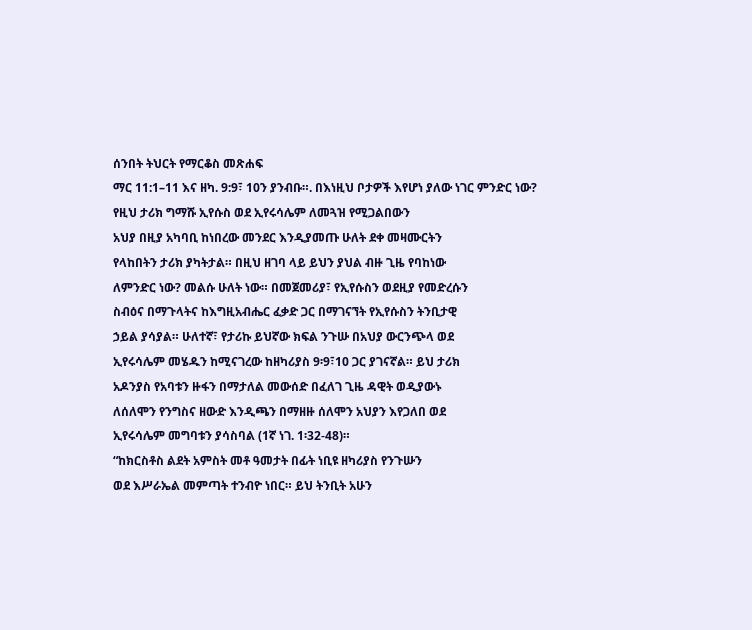ሰንበት ትህርት የማርቆስ መጽሐፍ
ማር 11:1–11 እና ዘካ. 9:9፣ 10ን ያንብቡ።. በእነዚህ ቦታዎች እየሆነ ያለው ነገር ምንድር ነው?
የዚህ ታሪክ ግማሹ ኢየሱስ ወደ ኢየሩሳሌም ለመጓዝ የሚጋልበውን
አህያ በዚያ አካባቢ ከነበረው መንደር እንዲያመጡ ሁለት ደቀ መዛሙርትን
የላከበትን ታሪክ ያካትታል። በዚህ ዘገባ ላይ ይህን ያህል ብዙ ጊዜ የባከነው
ለምንድር ነው? መልሱ ሁለት ነው። በመጀመሪያ፣ የኢየሱስን ወደዚያ የመድረሱን
ስብዕና በማጉላትና ከእግዚአብሔር ፈቃድ ጋር በማገናኘት የኢየሱስን ትንቢታዊ
ኃይል ያሳያል። ሁለተኛ፣ የታሪኩ ይህኛው ክፍል ንጉሡ በአህያ ውርንጭላ ወደ
ኢየሩሳሌም መሄዱን ከሚናገረው ከዘካሪያስ 9፡9፣10 ጋር ያገናኛል። ይህ ታሪክ
አዶንያስ የአባቱን ዙፋን በማታለል መውሰድ በፈለገ ጊዜ ዳዊት ወዲያውኑ
ለሰለሞን የንግስና ዘውድ እንዲጫን በማዘዙ ሰለሞን አህያን እየጋለበ ወደ
ኢየሩሳሌም መግባቱን ያሳስባል (1ኛ ነገ. 1፡32-48)።
“ከክርስቶስ ልደት አምስት መቶ ዓመታት በፊት ነቢዩ ዘካሪያስ የንጉሡን
ወደ እሥራኤል መምጣት ተንብዮ ነበር። ይህ ትንቢት አሁን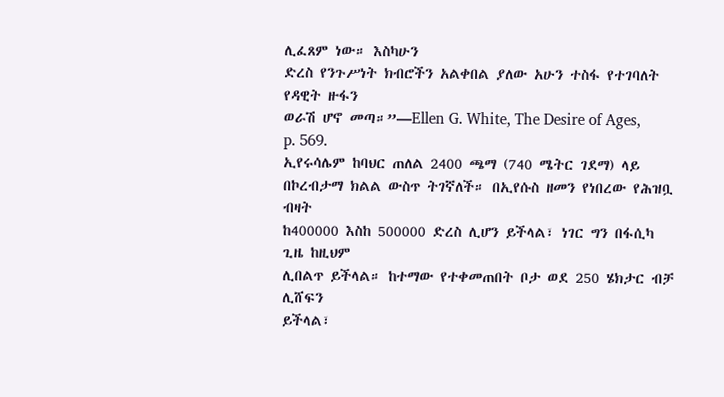ሊፈጸም ነው። እስካሁን
ድረስ የንጉሥነት ክብሮችን አልቀበል ያለው አሁን ተስፋ የተገባለት የዳዊት ዙፋን
ወራሽ ሆኖ መጣ።”—Ellen G. White, The Desire of Ages, p. 569.
ኢየሩሳሌም ከባህር ጠለል 2400 ጫማ (740 ሜትር ገደማ) ላይ
በኮረብታማ ክልል ውስጥ ትገኛለች። በኢየሱስ ዘመን የነበረው የሕዝቧ ብዛት
ከ400000 እስከ 500000 ድረስ ሊሆን ይችላል፣ ነገር ግን በፋሲካ ጊዜ ከዚህም
ሊበልጥ ይችላል። ከተማው የተቀመጠበት ቦታ ወደ 250 ሄክታር ብቻ ሊሸፍን
ይችላል፣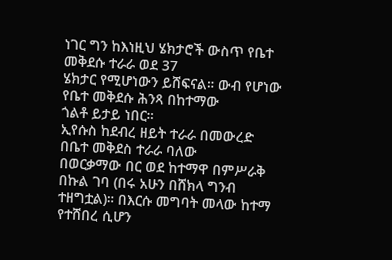ነገር ግን ከእነዚህ ሄክታሮች ውስጥ የቤተ መቅደሱ ተራራ ወደ 37
ሄክታር የሚሆነውን ይሸፍናል። ውብ የሆነው የቤተ መቅደሱ ሕንጻ በከተማው
ጎልቶ ይታይ ነበር።
ኢየሱስ ከደብረ ዘይት ተራራ በመውረድ በቤተ መቅደስ ተራራ ባለው
በወርቃማው በር ወደ ከተማዋ በምሥራቅ በኩል ገባ (በሩ አሁን በሸክላ ግንብ
ተዘግቷል)። በእርሱ መግባት መላው ከተማ የተሸበረ ሲሆን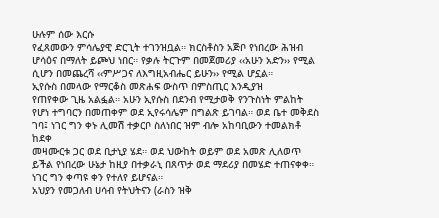ሁሉም ሰው እርሱ
የፈጸመውን ምሳሌያዊ ድርጊት ተገንዝቧል። ክርስቶስን አጅቦ የነበረው ሕዝብ
ሆሳዕና በማለት ይጮህ ነበር። የቃሉ ትርጉም በመጀመሪያ ‹‹አሁን አድን›› የሚል
ሲሆን በመጨረሻ ‹‹ምሥጋና ለእግዚአብሔር ይሁን›› የሚል ሆኗል።
ኢየሱስ በመላው የማርቆስ መጽሐፍ ውስጥ በምስጢር እንዲያዝ
የጠየቀው ጊዜ አልፏል። አሁን ኢየሱስ በደንብ የሚታወቅ የንጉስነት ምልከት
የሆነ ተግባርን በመጠቀም ወደ ኢየሩሳሌም በግልጽ ይገባል። ወደ ቤተ መቅደስ
ገባ፤ ነገር ግን ቀኑ ሊመሽ ተቃርቦ ስለነበር ዝም ብሎ አከባቢውን ተመልክቶ ከደቀ
መዛሙርቱ ጋር ወደ ቢታኒያ ሄደ። ወደ ህውከት ወይም ወደ አመጽ ሊለወጥ
ይችል የነበረው ሁኔታ ከዚያ በተቃራኒ በጸጥታ ወደ ማደሪያ በመሄድ ተጠናቀቀ።
ነገር ግን ቀጣዩ ቀን የተለየ ይሆናል።
አህያን የመጋለብ ሀሳብ የትህትናን (ራስን ዝቅ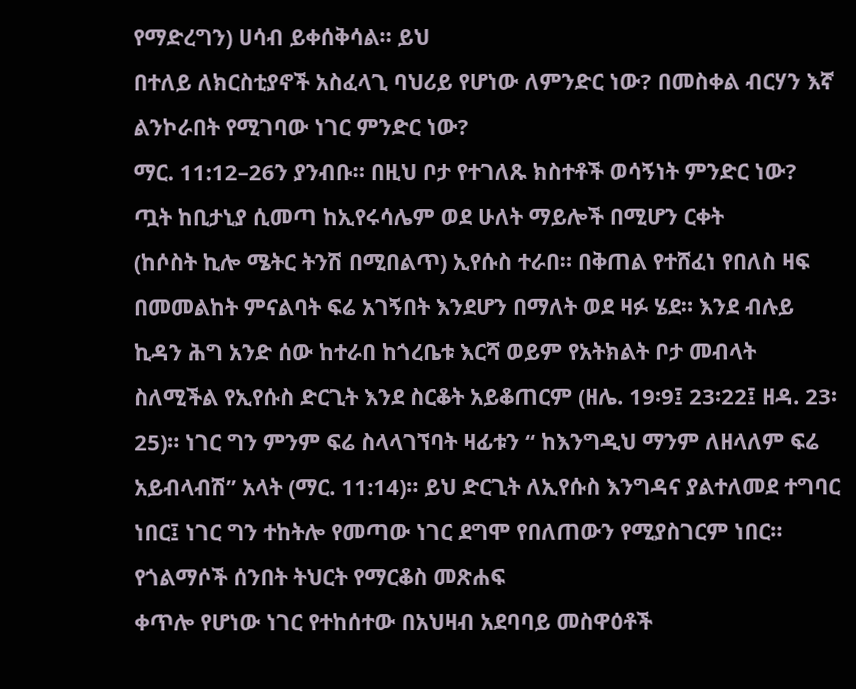የማድረግን) ሀሳብ ይቀሰቅሳል። ይህ
በተለይ ለክርስቲያኖች አስፈላጊ ባህሪይ የሆነው ለምንድር ነው? በመስቀል ብርሃን እኛ
ልንኮራበት የሚገባው ነገር ምንድር ነው?
ማር. 11:12–26ን ያንብቡ። በዚህ ቦታ የተገለጹ ክስተቶች ወሳኝነት ምንድር ነው?
ጧት ከቢታኒያ ሲመጣ ከኢየሩሳሌም ወደ ሁለት ማይሎች በሚሆን ርቀት
(ከሶስት ኪሎ ሜትር ትንሽ በሚበልጥ) ኢየሱስ ተራበ። በቅጠል የተሸፈነ የበለስ ዛፍ
በመመልከት ምናልባት ፍሬ አገኝበት እንደሆን በማለት ወደ ዛፉ ሄደ። እንደ ብሉይ
ኪዳን ሕግ አንድ ሰው ከተራበ ከጎረቤቱ እርሻ ወይም የአትክልት ቦታ መብላት
ስለሚችል የኢየሱስ ድርጊት እንደ ስርቆት አይቆጠርም (ዘሌ. 19፡9፤ 23፡22፤ ዘዳ. 23፡
25)። ነገር ግን ምንም ፍሬ ስላላገኘባት ዛፊቱን “ ከእንግዲህ ማንም ለዘላለም ፍሬ
አይብላብሽ” አላት (ማር. 11:14)። ይህ ድርጊት ለኢየሱስ እንግዳና ያልተለመደ ተግባር
ነበር፤ ነገር ግን ተከትሎ የመጣው ነገር ደግሞ የበለጠውን የሚያስገርም ነበር።
የጎልማሶች ሰንበት ትህርት የማርቆስ መጽሐፍ
ቀጥሎ የሆነው ነገር የተከሰተው በአህዛብ አደባባይ መስዋዕቶች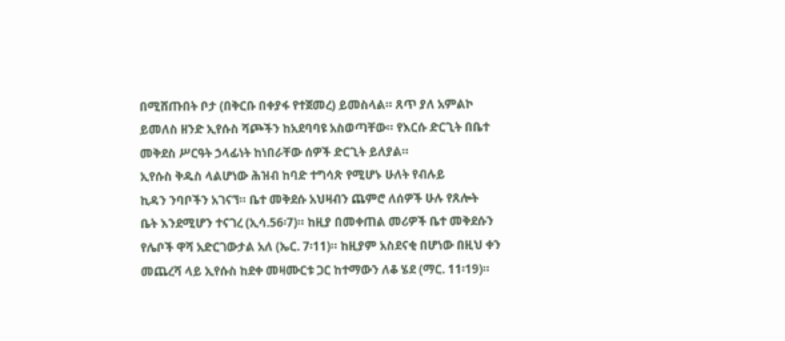በሚሸጡበት ቦታ (በቅርቡ በቀያፋ የተጀመረ) ይመስላል። ጸጥ ያለ አምልኮ
ይመለስ ዘንድ ኢየሱስ ሻጮችን ከአደባባዩ አስወጣቸው። የእርሱ ድርጊት በቤተ
መቅደስ ሥርዓት ኃላፊነት ከነበራቸው ሰዎች ድርጊት ይለያል።
ኢየሱስ ቅዱስ ላልሆነው ሕዝብ ከባድ ተግሳጽ የሚሆኑ ሁለት የብሉይ
ኪዳን ንባቦችን አገናኘ። ቤተ መቅደሱ አህዛብን ጨምሮ ለሰዎች ሁሉ የጸሎት
ቤት እንደሚሆን ተናገረ (ኢሳ.56፡7)። ከዚያ በመቀጠል መሪዎች ቤተ መቅደሱን
የሌቦች ዋሻ አድርገውታል አለ (ኤር. 7፡11)። ከዚያም አስደናቂ በሆነው በዚህ ቀን
መጨረሻ ላይ ኢየሱስ ከደቀ መዛሙርቱ ጋር ከተማውን ለቆ ሄደ (ማር. 11፡19)።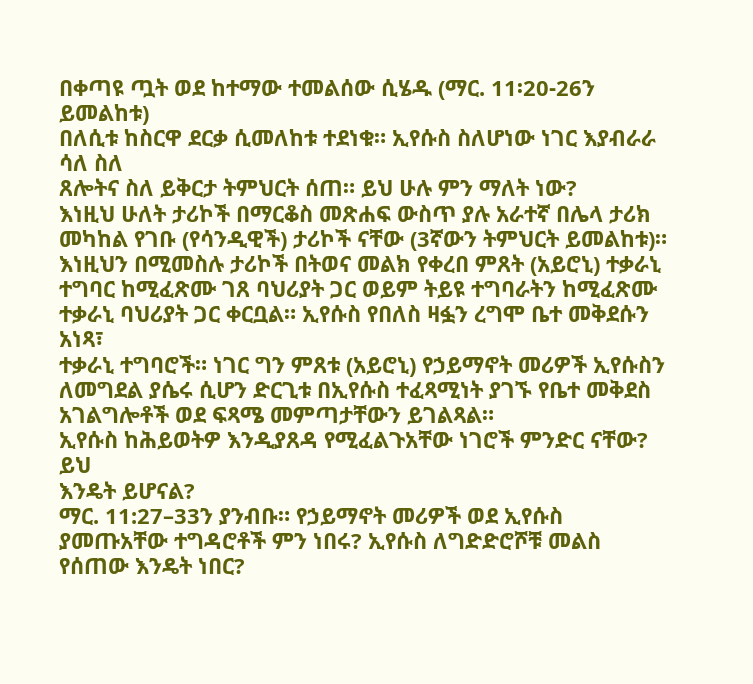በቀጣዩ ጧት ወደ ከተማው ተመልሰው ሲሄዱ (ማር. 11፡20-26ን ይመልከቱ)
በለሲቱ ከስርዋ ደርቃ ሲመለከቱ ተደነቁ። ኢየሱስ ስለሆነው ነገር እያብራራ ሳለ ስለ
ጸሎትና ስለ ይቅርታ ትምህርት ሰጠ። ይህ ሁሉ ምን ማለት ነው?
እነዚህ ሁለት ታሪኮች በማርቆስ መጽሐፍ ውስጥ ያሉ አራተኛ በሌላ ታሪክ
መካከል የገቡ (የሳንዲዊች) ታሪኮች ናቸው (3ኛውን ትምህርት ይመልከቱ)።
እነዚህን በሚመስሉ ታሪኮች በትወና መልክ የቀረበ ምጸት (አይሮኒ) ተቃራኒ
ተግባር ከሚፈጽሙ ገጸ ባህሪያት ጋር ወይም ትይዩ ተግባራትን ከሚፈጽሙ
ተቃራኒ ባህሪያት ጋር ቀርቧል። ኢየሱስ የበለስ ዛፏን ረግሞ ቤተ መቅደሱን አነጻ፣
ተቃራኒ ተግባሮች። ነገር ግን ምጸቱ (አይሮኒ) የኃይማኖት መሪዎች ኢየሱስን
ለመግደል ያሴሩ ሲሆን ድርጊቱ በኢየሱስ ተፈጻሚነት ያገኙ የቤተ መቅደስ
አገልግሎቶች ወደ ፍጻሜ መምጣታቸውን ይገልጻል።
ኢየሱስ ከሕይወትዎ እንዲያጸዳ የሚፈልጉአቸው ነገሮች ምንድር ናቸው? ይህ
እንዴት ይሆናል?
ማር. 11:27–33ን ያንብቡ። የኃይማኖት መሪዎች ወደ ኢየሱስ ያመጡአቸው ተግዳሮቶች ምን ነበሩ? ኢየሱስ ለግድድሮሾቹ መልስ የሰጠው እንዴት ነበር?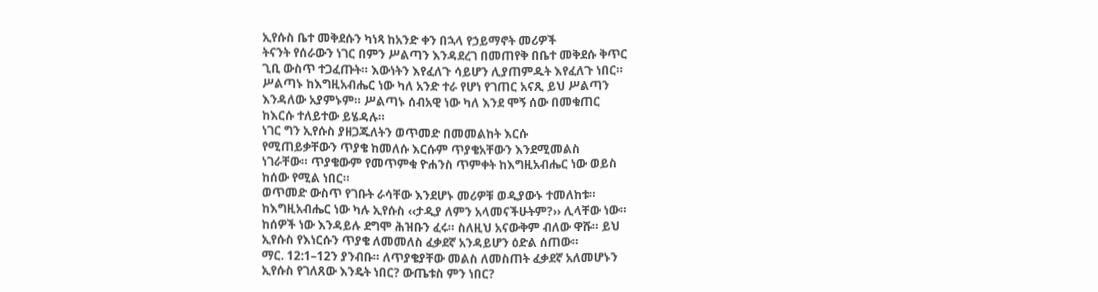ኢየሱስ ቤተ መቅደሱን ካነጻ ከአንድ ቀን በኋላ የኃይማኖት መሪዎች
ትናንት የሰራውን ነገር በምን ሥልጣን እንዳደረገ በመጠየቅ በቤተ መቅደሱ ቅጥር
ጊቢ ውስጥ ተጋፈጡት። እውነትን እየፈለጉ ሳይሆን ሊያጠምዱት እየፈለጉ ነበር።
ሥልጣኑ ከእግዚአብሔር ነው ካለ አንድ ተራ የሆነ የገጠር አናጺ ይህ ሥልጣን
እንዳለው አያምኑም። ሥልጣኑ ሰብአዊ ነው ካለ እንደ ሞኝ ሰው በመቁጠር
ከእርሱ ተለይተው ይሄዳሉ።
ነገር ግን ኢየሱስ ያዘጋጁለትን ወጥመድ በመመልከት እርሱ
የሚጠይቃቸውን ጥያቄ ከመለሱ እርሱም ጥያቄአቸውን እንደሚመልስ
ነገራቸው። ጥያቄውም የመጥምቁ ዮሐንስ ጥምቀት ከእግዚአብሔር ነው ወይስ
ከሰው የሚል ነበር።
ወጥመድ ውስጥ የገቡት ራሳቸው እንደሆኑ መሪዎቹ ወዲያውኑ ተመለከቱ።
ከእግዚአብሔር ነው ካሉ ኢየሱስ ‹‹ታዲያ ለምን አላመናችሁትም?›› ሊላቸው ነው።
ከሰዎች ነው እንዳይሉ ደግሞ ሕዝቡን ፈሩ። ስለዚህ አናውቅም ብለው ዋሹ። ይህ
ኢየሱስ የእነርሱን ጥያቄ ለመመለስ ፈቃደኛ አንዳይሆን ዕድል ሰጠው።
ማር. 12:1–12ን ያንብቡ። ለጥያቄያቸው መልስ ለመስጠት ፈቃደኛ አለመሆኑን
ኢየሱስ የገለጸው እንዴት ነበር? ውጤቱስ ምን ነበር?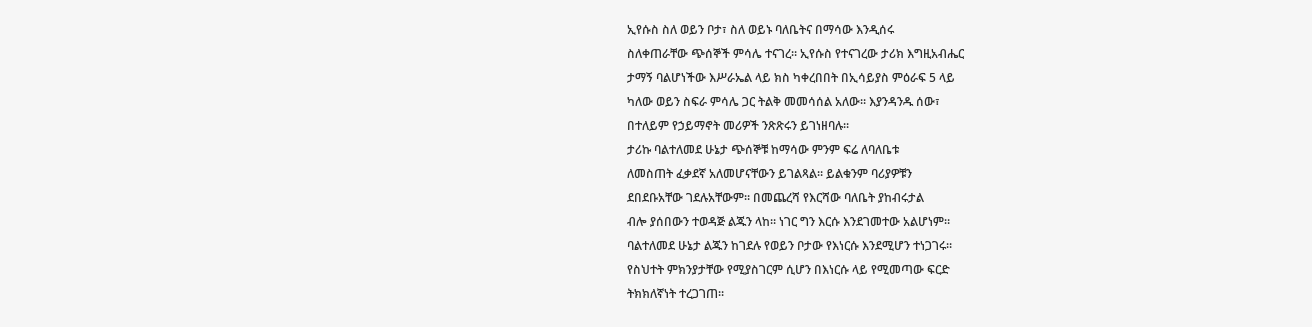ኢየሱስ ስለ ወይን ቦታ፣ ስለ ወይኑ ባለቤትና በማሳው እንዲሰሩ
ስለቀጠራቸው ጭሰኞች ምሳሌ ተናገረ። ኢየሱስ የተናገረው ታሪክ እግዚአብሔር
ታማኝ ባልሆነችው እሥራኤል ላይ ክስ ካቀረበበት በኢሳይያስ ምዕራፍ 5 ላይ
ካለው ወይን ስፍራ ምሳሌ ጋር ትልቅ መመሳሰል አለው። እያንዳንዱ ሰው፣
በተለይም የኃይማኖት መሪዎች ንጽጽሩን ይገነዘባሉ።
ታሪኩ ባልተለመደ ሁኔታ ጭሰኞቹ ከማሳው ምንም ፍሬ ለባለቤቱ
ለመስጠት ፈቃደኛ አለመሆናቸውን ይገልጻል። ይልቁንም ባሪያዎቹን
ደበደቡአቸው ገደሉአቸውም። በመጨረሻ የእርሻው ባለቤት ያከብሩታል
ብሎ ያሰበውን ተወዳጅ ልጁን ላከ። ነገር ግን እርሱ እንደገመተው አልሆነም።
ባልተለመደ ሁኔታ ልጁን ከገደሉ የወይን ቦታው የእነርሱ እንደሚሆን ተነጋገሩ።
የስህተት ምክንያታቸው የሚያስገርም ሲሆን በእነርሱ ላይ የሚመጣው ፍርድ
ትክክለኛነት ተረጋገጠ።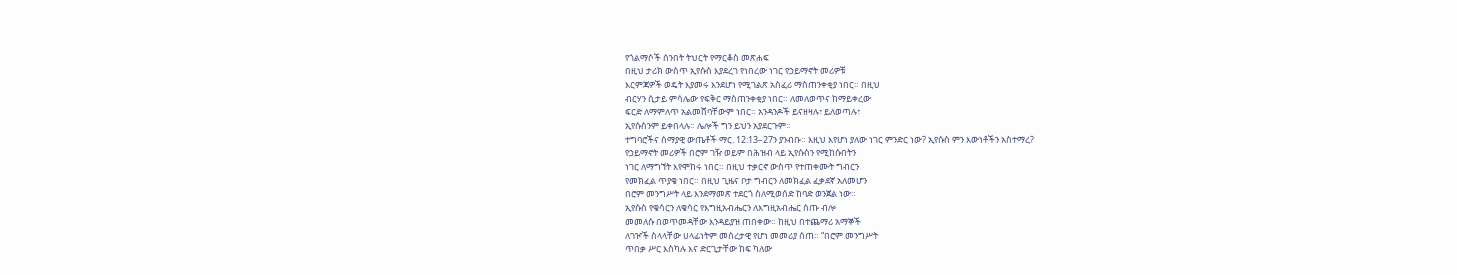የጎልማሶች ሰንበት ትህርት የማርቆስ መጽሐፍ
በዚህ ታሪክ ውስጥ ኢየሱስ እያደረገ የነበረው ነገር የኃይማኖት መሪዎቹ
እርምጃዎች ወዴት እያመሩ እንደሆነ የሚገልጽ አስፈሪ ማስጠንቀቂያ ነበር። በዚህ
ብርሃን ሲታይ ምሳሌው የፍቅር ማስጠንቀቂያ ነበር። ለመለወጥና ከማይቀረው
ፍርድ ለማምለጥ አልመሸባቸውም ነበር። አንዳንዶች ይናዘዛሉ፣ ይለወጣሉ፣
ኢየሱስንም ይቀበላሉ። ሌሎች ግን ይህን አያደርጉም።
ተግባሮችና ሰማያዊ ውጤቶች ማር. 12:13–27ን ያንብቡ። እዚህ እየሆነ ያለው ነገር ምንድር ነው? ኢየሱስ ምን እውነቶችን አስተማረ?
የኃይማኖት መሪዎች በሮም ገዥ ወይም በሕዝብ ላይ ኢየሱስን የሚከሱበትን
ነገር ለማግኘት እየሞከሩ ነበር። በዚህ ተቃርኖ ውስጥ የተጠቀሙት ግብርን
የመክፈል ጥያቄ ነበር። በዚህ ጊዜና ቦታ ግብርን ለመክፈል ፈቃደኛ አለመሆን
በሮም መንግሥት ላይ እንደማመጽ ተደርጎ ስለሚወሰድ ከባድ ወንጀል ነው።
ኢየሱስ የቄሳርን ለቄሳር የእግዚአብሔርን ለእግዚአብሔር ስጡ ብሎ
መመለሱ በወጥመዳቸው እንዳይያዝ ጠበቀው። ከዚህ በተጨማሪ አማኞች
ለገዦች ስላላቸው ሀላፊነትም መሰረታዊ የሆነ መመሪያ ሰጠ። “በሮም መንግሥት
ጥበቃ ሥር እስካሉ እና ድርጊታቸው ከፍ ካለው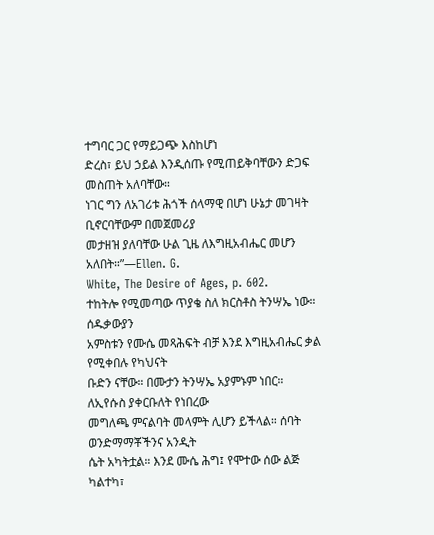ተግባር ጋር የማይጋጭ እስከሆነ
ድረስ፣ ይህ ኃይል እንዲሰጡ የሚጠይቅባቸውን ድጋፍ መስጠት አለባቸው።
ነገር ግን ለአገሪቱ ሕጎች ሰላማዊ በሆነ ሁኔታ መገዛት ቢኖርባቸውም በመጀመሪያ
መታዘዝ ያለባቸው ሁል ጊዜ ለእግዚአብሔር መሆን አለበት።”—Ellen. G.
White, The Desire of Ages, p. 602.
ተከትሎ የሚመጣው ጥያቄ ስለ ክርስቶስ ትንሣኤ ነው። ሰዱቃውያን
አምስቱን የሙሴ መጻሕፍት ብቻ እንደ እግዚአብሔር ቃል የሚቀበሉ የካህናት
ቡድን ናቸው። በሙታን ትንሣኤ አያምኑም ነበር። ለኢየሱስ ያቀርቡለት የነበረው
መግለጫ ምናልባት መላምት ሊሆን ይችላል። ሰባት ወንድማማቾችንና አንዲት
ሴት አካትቷል። እንደ ሙሴ ሕግ፤ የሞተው ሰው ልጅ ካልተካ፣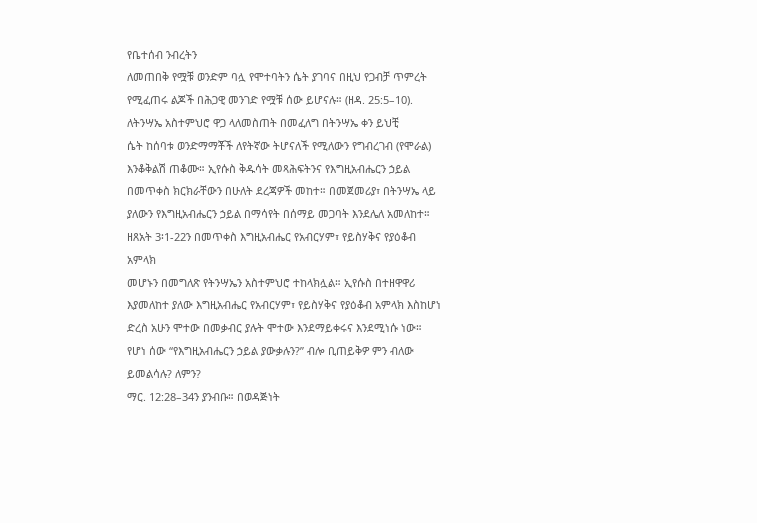የቤተሰብ ንብረትን
ለመጠበቅ የሟቹ ወንድም ባሏ የሞተባትን ሴት ያገባና በዚህ የጋብቻ ጥምረት
የሚፈጠሩ ልጆች በሕጋዊ መንገድ የሟቹ ሰው ይሆናሉ። (ዘዳ. 25:5–10).
ለትንሣኤ አስተምህሮ ዋጋ ላለመስጠት በመፈለግ በትንሣኤ ቀን ይህቺ
ሴት ከሰባቱ ወንድማማቾች ለየትኛው ትሆናለች የሚለውን የግብረገብ (የሞራል)
እንቆቅልሽ ጠቆሙ። ኢየሱስ ቅዱሳት መጻሕፍትንና የእግዚአብሔርን ኃይል
በመጥቀስ ክርክራቸውን በሁለት ደረጃዎች መከተ። በመጀመሪያ፣ በትንሣኤ ላይ
ያለውን የእግዚአብሔርን ኃይል በማሳየት በሰማይ መጋባት እንደሌለ አመለከተ።
ዘጸአት 3፡1-22ን በመጥቀስ እግዚአብሔር የአብርሃም፣ የይስሃቅና የያዕቆብ አምላክ
መሆኑን በመግለጽ የትንሣኤን አስተምህሮ ተከላክሏል። ኢየሱስ በተዘዋዋሪ
እያመለከተ ያለው እግዚአብሔር የአብርሃም፣ የይስሃቅና የያዕቆብ አምላክ እስከሆነ
ድረስ አሁን ሞተው በመቃብር ያሉት ሞተው እንደማይቀሩና እንደሚነሱ ነው።
የሆነ ሰው “የእግዚአብሔርን ኃይል ያውቃሉን?” ብሎ ቢጠይቅዎ ምን ብለው ይመልሳሉ? ለምን?
ማር. 12:28–34ን ያንብቡ። በወዳጅነት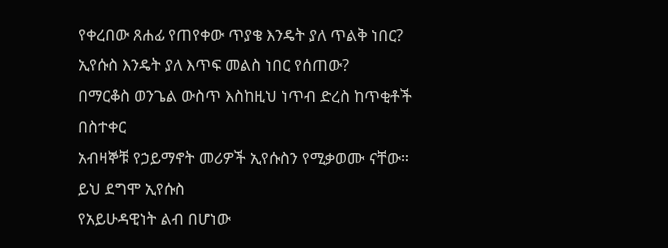የቀረበው ጸሐፊ የጠየቀው ጥያቄ እንዴት ያለ ጥልቅ ነበር? ኢየሱስ እንዴት ያለ እጥፍ መልስ ነበር የሰጠው?
በማርቆስ ወንጌል ውስጥ እስከዚህ ነጥብ ድረስ ከጥቂቶች በስተቀር
አብዛኞቹ የኃይማኖት መሪዎች ኢየሱስን የሚቃወሙ ናቸው። ይህ ደግሞ ኢየሱስ
የአይሁዳዊነት ልብ በሆነው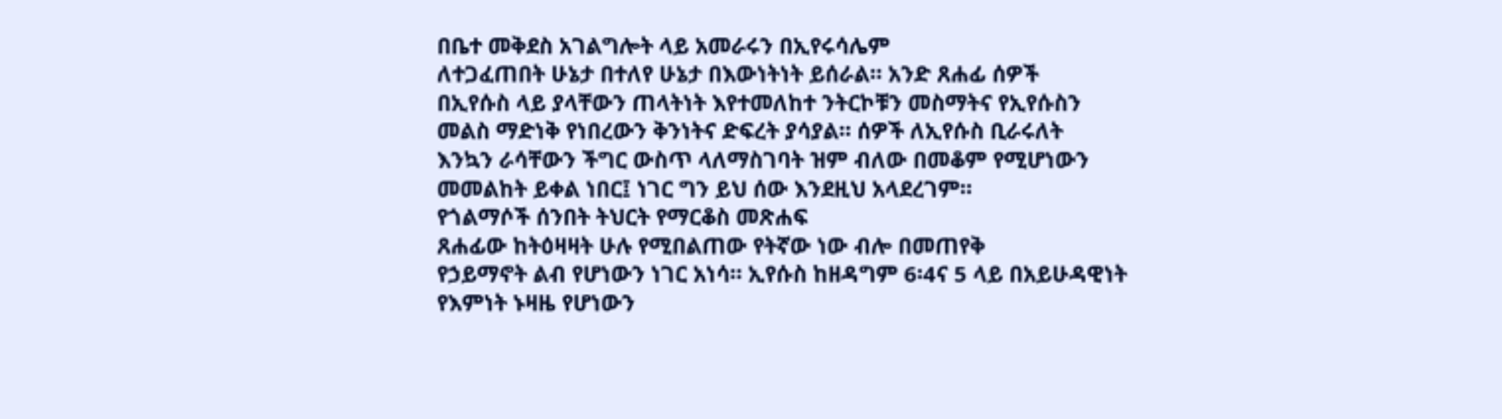በቤተ መቅደስ አገልግሎት ላይ አመራሩን በኢየሩሳሌም
ለተጋፈጠበት ሁኔታ በተለየ ሁኔታ በእውነትነት ይሰራል። አንድ ጸሐፊ ሰዎች
በኢየሱስ ላይ ያላቸውን ጠላትነት እየተመለከተ ንትርኮቹን መስማትና የኢየሱስን
መልስ ማድነቅ የነበረውን ቅንነትና ድፍረት ያሳያል። ሰዎች ለኢየሱስ ቢራሩለት
እንኳን ራሳቸውን ችግር ውስጥ ላለማስገባት ዝም ብለው በመቆም የሚሆነውን
መመልከት ይቀል ነበር፤ ነገር ግን ይህ ሰው እንደዚህ አላደረገም።
የጎልማሶች ሰንበት ትህርት የማርቆስ መጽሐፍ
ጸሐፊው ከትዕዛዛት ሁሉ የሚበልጠው የትኛው ነው ብሎ በመጠየቅ
የኃይማኖት ልብ የሆነውን ነገር አነሳ። ኢየሱስ ከዘዳግም 6፡4ና 5 ላይ በአይሁዳዊነት
የእምነት ኑዛዜ የሆነውን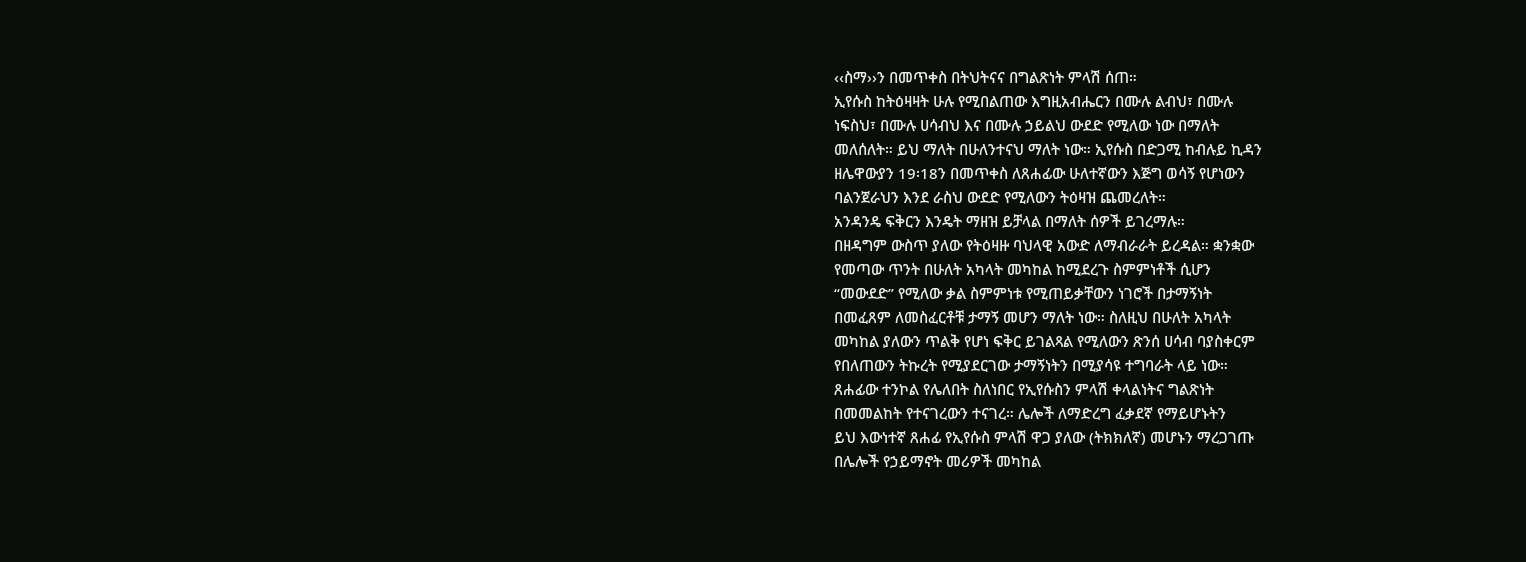‹‹ስማ››ን በመጥቀስ በትህትናና በግልጽነት ምላሽ ሰጠ።
ኢየሱስ ከትዕዛዛት ሁሉ የሚበልጠው እግዚአብሔርን በሙሉ ልብህ፣ በሙሉ
ነፍስህ፣ በሙሉ ሀሳብህ እና በሙሉ ኃይልህ ውደድ የሚለው ነው በማለት
መለሰለት። ይህ ማለት በሁለንተናህ ማለት ነው። ኢየሱስ በድጋሚ ከብሉይ ኪዳን
ዘሌዋውያን 19፡18ን በመጥቀስ ለጸሐፊው ሁለተኛውን እጅግ ወሳኝ የሆነውን
ባልንጀራህን እንደ ራስህ ውደድ የሚለውን ትዕዛዝ ጨመረለት።
አንዳንዴ ፍቅርን እንዴት ማዘዝ ይቻላል በማለት ሰዎች ይገረማሉ።
በዘዳግም ውስጥ ያለው የትዕዛዙ ባህላዊ አውድ ለማብራራት ይረዳል። ቋንቋው
የመጣው ጥንት በሁለት አካላት መካከል ከሚደረጉ ስምምነቶች ሲሆን
“መውደድ” የሚለው ቃል ስምምነቱ የሚጠይቃቸውን ነገሮች በታማኝነት
በመፈጸም ለመስፈርቶቹ ታማኝ መሆን ማለት ነው። ስለዚህ በሁለት አካላት
መካከል ያለውን ጥልቅ የሆነ ፍቅር ይገልጻል የሚለውን ጽንሰ ሀሳብ ባያስቀርም
የበለጠውን ትኩረት የሚያደርገው ታማኝነትን በሚያሳዩ ተግባራት ላይ ነው።
ጸሐፊው ተንኮል የሌለበት ስለነበር የኢየሱስን ምላሽ ቀላልነትና ግልጽነት
በመመልከት የተናገረውን ተናገረ። ሌሎች ለማድረግ ፈቃደኛ የማይሆኑትን
ይህ እውነተኛ ጸሐፊ የኢየሱስ ምላሽ ዋጋ ያለው (ትክክለኛ) መሆኑን ማረጋገጡ
በሌሎች የኃይማኖት መሪዎች መካከል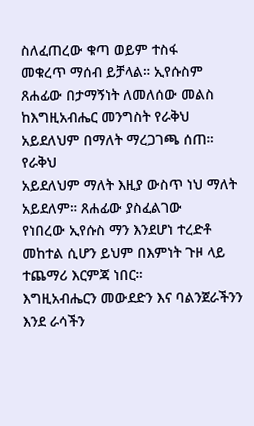ስለፈጠረው ቁጣ ወይም ተስፋ
መቁረጥ ማሰብ ይቻላል። ኢየሱስም ጸሐፊው በታማኝነት ለመለሰው መልስ
ከእግዚአብሔር መንግስት የራቅህ አይደለህም በማለት ማረጋገጫ ሰጠ። የራቅህ
አይደለህም ማለት እዚያ ውስጥ ነህ ማለት አይደለም። ጸሐፊው ያስፈልገው
የነበረው ኢየሱስ ማን እንደሆነ ተረድቶ መከተል ሲሆን ይህም በእምነት ጉዞ ላይ
ተጨማሪ እርምጃ ነበር።
እግዚአብሔርን መውደድን እና ባልንጀራችንን እንደ ራሳችን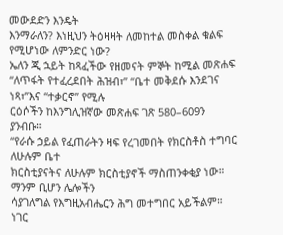መውደድን እንዴት
እንማራለን? እነዚህን ትዕዛዛት ለመከተል መስቀል ቁልፍ የሚሆነው ለምንድር ነው?
ኤለን ጂ ኋይት ከጻፈችው የዘመናት ምኞት ከሚል መጽሐፍ
“ለጥፋት የተፈረደበት ሕዝብ፣” “ቤተ መቅደሱ እንደገና ነጻ፣”እና “ተቃርኖ” የሚሉ
ርዕሶችን ከእንግሊዝኛው መጽሐፍ ገጽ 580–609ን ያንብቡ።
“የራሱ ኃይል የፈጠራትን ዛፍ የረገመበት የክርስቶስ ተግባር ለሁሉም ቤተ
ክርስቲያናትና ለሁሉም ክርስቲያኖች ማስጠንቀቂያ ነው። ማንም ቢሆን ሌሎችን
ሳያገለግል የእግዚአብሔርን ሕግ መተግበር አይችልም። ነገር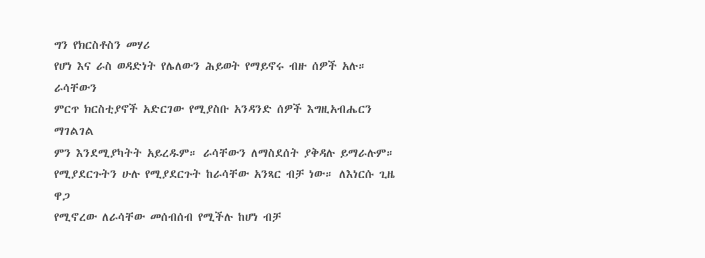ግን የክርስቶስን መሃሪ
የሆነ እና ራስ ወዳድነት የሌለውን ሕይወት የማይኖሩ ብዙ ሰዎች አሉ። ራሳቸውን
ምርጥ ክርስቲያኖች አድርገው የሚያስቡ አንዳንድ ሰዎች እግዚአብሔርን ማገልገል
ምን እንደሚያካትት አይረዱም። ራሳቸውን ለማስደሰት ያቅዳሉ ይማራሉም።
የሚያደርጉትን ሁሉ የሚያደርጉት ከራሳቸው አንጻር ብቻ ነው። ለእነርሱ ጊዜ ዋጋ
የሚኖረው ለራሳቸው መሰብሰብ የሚችሉ ከሆነ ብቻ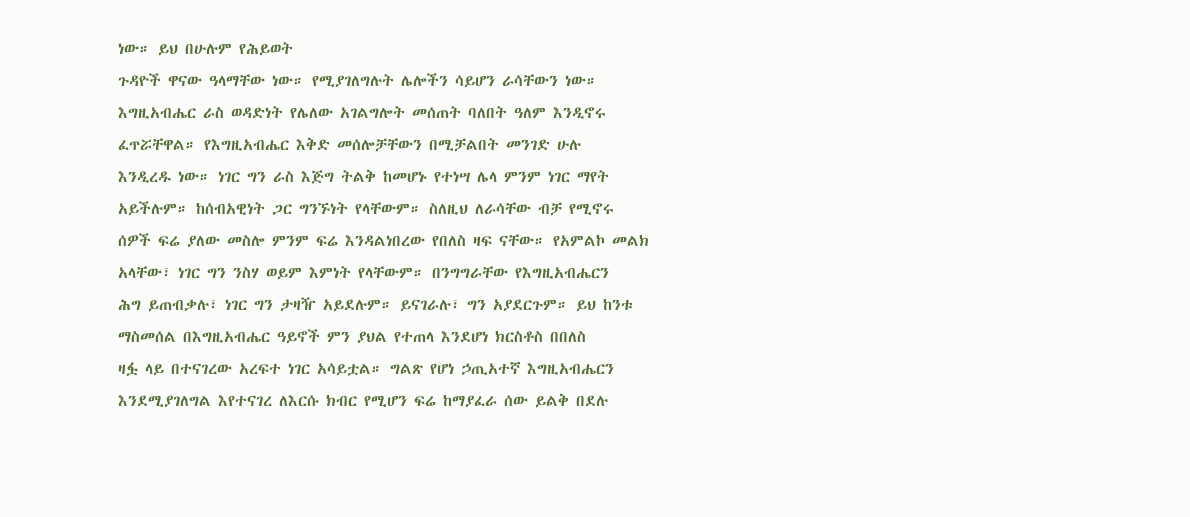ነው። ይህ በሁሉም የሕይወት
ጉዳዮች ዋናው ዓላማቸው ነው። የሚያገለግሉት ሌሎችን ሳይሆን ራሳቸውን ነው።
እግዚአብሔር ራስ ወዳድነት የሌለው አገልግሎት መሰጠት ባለበት ዓለም እንዲኖሩ
ፈጥሯቸዋል። የእግዚአብሔር እቅድ መሰሎቻቸውን በሚቻልበት መንገድ ሁሉ
እንዲረዱ ነው። ነገር ግን ራስ እጅግ ትልቅ ከመሆኑ የተነሣ ሌላ ምንም ነገር ማየት
አይችሉም። ከሰብአዊነት ጋር ግንኙነት የላቸውም። ስለዚህ ለራሳቸው ብቻ የሚኖሩ
ሰዎች ፍሬ ያለው መስሎ ምንም ፍሬ እንዳልነበረው የበለስ ዛፍ ናቸው። የአምልኮ መልክ
አላቸው፣ ነገር ግን ንስሃ ወይም እምነት የላቸውም። በንግግራቸው የእግዚአብሔርን
ሕግ ይጠብቃሉ፣ ነገር ግን ታዛዥ አይደሉም። ይናገራሉ፣ ግን አያደርጉም። ይህ ከንቱ
ማስመሰል በእግዚአብሔር ዓይኖች ምን ያህል የተጠላ እንደሆነ ክርስቶስ በበለስ
ዛፏ ላይ በተናገረው አረፍተ ነገር አሳይቷል። ግልጽ የሆነ ኃጢአተኛ እግዚአብሔርን
እንደሚያገለግል እየተናገረ ለእርሱ ክብር የሚሆን ፍሬ ከማያፈራ ሰው ይልቅ በደሉ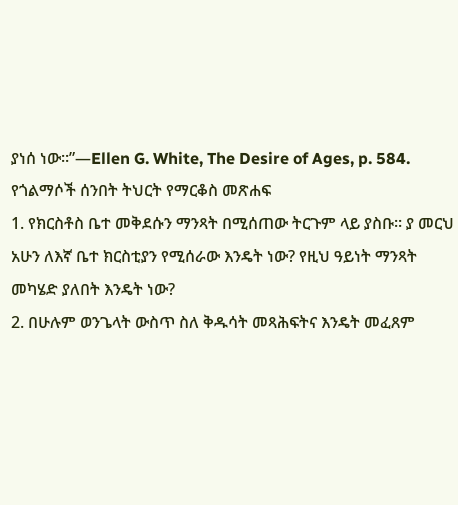ያነሰ ነው።”—Ellen G. White, The Desire of Ages, p. 584.
የጎልማሶች ሰንበት ትህርት የማርቆስ መጽሐፍ
1. የክርስቶስ ቤተ መቅደሱን ማንጻት በሚሰጠው ትርጉም ላይ ያስቡ። ያ መርህ
አሁን ለእኛ ቤተ ክርስቲያን የሚሰራው እንዴት ነው? የዚህ ዓይነት ማንጻት
መካሄድ ያለበት እንዴት ነው?
2. በሁሉም ወንጌላት ውስጥ ስለ ቅዱሳት መጻሕፍትና እንዴት መፈጸም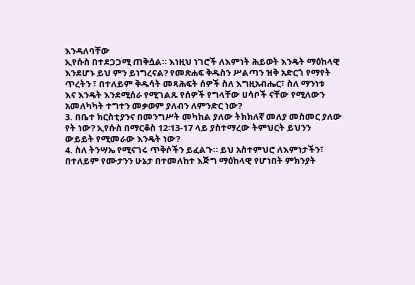እንዳለባቸው
ኢየሱስ በተደጋጋሚ ጠቅሷል። እነዚህ ነገሮች ለእምነት ሕይወት እንዴት ማዕከላዊ
እንደሆኑ ይህ ምን ይነግረናል? የመጽሐፍ ቅዱስን ሥልጣን ዝቅ አድርጎ የማየት
ጥረትን ፣ በተለይም ቅዱሳት መጻሕፍት ሰዎች ስለ እግዚአብሔር፣ ስለ ማንነቱ
እና እንዴት እንደሚሰራ የሚገልጹ የሰዎች የግላቸው ሀሳቦች ናቸው የሚለውን
አመለካካት ተግተን መቃወም ያለብን ለምንድር ነው?
3. በቤተ ክርስቲያንና በመንግሥት መካከል ያለው ትክክለኛ መለያ መስመር ያለው
የት ነው? ኢየሱስ በማርቆስ 12፡13-17 ላይ ያስተማረው ትምህርት ይህንን
ውይይት የሚመራው እንዴት ነው?
4. ስለ ትንሣኤ የሚናገሩ ጥቅሶችን ይፈልጉ። ይህ አስተምህሮ ለእምነታችን፣
በተለይም የሙታንን ሁኔታ በተመለከተ እጅግ ማዕከላዊ የሆነበት ምክንያት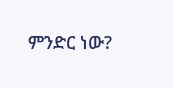ምንድር ነው?